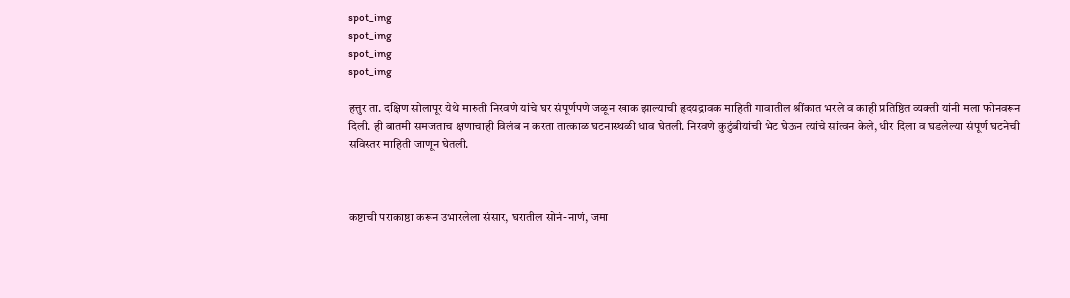spot_img
spot_img
spot_img
spot_img

हत्तुर ता. दक्षिण सोलापूर येथे मारुती निरवणे यांचे घर संपूर्णपणे जळून खाक झाल्याची हृदयद्रावक माहिती गावातील श्रींकात भरले व काही प्रतिष्ठित व्यक्ती यांनी मला फोनवरून दिली. ही बातमी समजताच क्षणाचाही विलंब न करता तात्काळ घटनास्थळी धाव घेतली. निरवणे कुटुंबीयांची भेट घेऊन त्यांचे सांत्वन केले, धीर दिला व घडलेल्या संपूर्ण घटनेची सविस्तर माहिती जाणून घेतली.



कष्टाची पराकाष्ठा करून उभारलेला संसार, घरातील सोनं-नाणं, जमा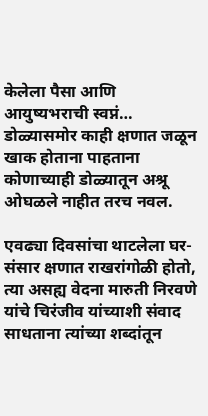केलेला पैसा आणि आयुष्यभराची स्वप्नं… डोळ्यासमोर काही क्षणात जळून खाक होताना पाहताना कोणाच्याही डोळ्यातून अश्रू ओघळले नाहीत तरच नवल.

एवढ्या दिवसांचा थाटलेला घर-संसार क्षणात राखरांगोळी होतो, त्या असह्य वेदना मारुती निरवणे यांचे चिरंजीव यांच्याशी संवाद साधताना त्यांच्या शब्दांतून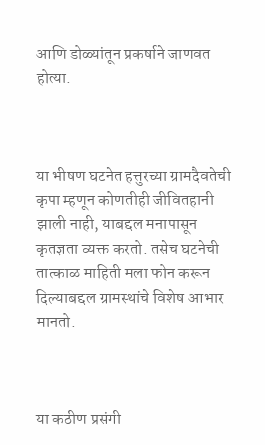आणि डोळ्यांतून प्रकर्षाने जाणवत होत्या.



या भीषण घटनेत हत्तुरच्या ग्रामदैवतेची कृपा म्हणून कोणतीही जीवितहानी झाली नाही, याबद्दल मनापासून कृतज्ञता व्यक्त करतो. तसेच घटनेची तात्काळ माहिती मला फोन करून दिल्याबद्दल ग्रामस्थांचे विशेष आभार मानतो.



या कठीण प्रसंगी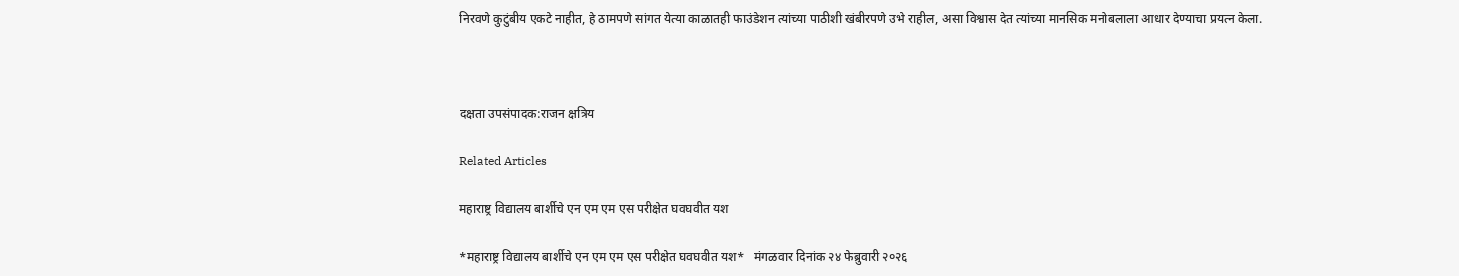निरवणे कुटुंबीय एकटे नाहीत, हे ठामपणे सांगत येत्या काळातही फाउंडेशन त्यांच्या पाठीशी खंबीरपणे उभे राहील, असा विश्वास देत त्यांच्या मानसिक मनोबलाला आधार देण्याचा प्रयत्न केला.



दक्षता उपसंपादक:राजन क्षत्रिय

Related Articles

महाराष्ट्र विद्यालय बार्शीचे एन एम एम एस परीक्षेत घवघवीत यश

*महाराष्ट्र विद्यालय बार्शीचे एन एम एम एस परीक्षेत घवघवीत यश*   मंगळवार दिनांक २४ फेब्रुवारी २०२६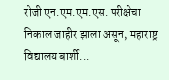रोजी एन.एम.एम.एस. परीक्षेचा निकाल जाहीर झाला असून, महाराष्ट्र विद्यालय बार्शी...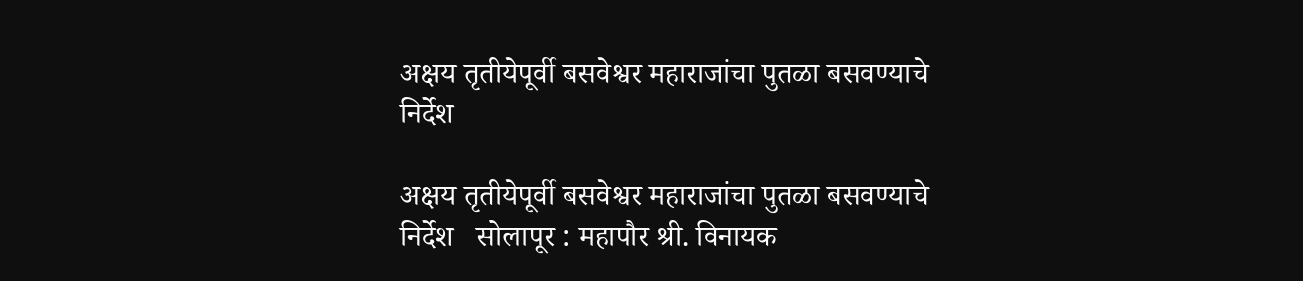अक्षय तृतीयेपूर्वी बसवेश्वर महाराजांचा पुतळा बसवण्याचे निर्देश

अक्षय तृतीयेपूर्वी बसवेश्वर महाराजांचा पुतळा बसवण्याचे निर्देश   सोलापूर : महापौर श्री. विनायक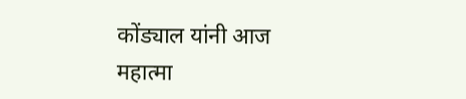कोंड्याल यांनी आज महात्मा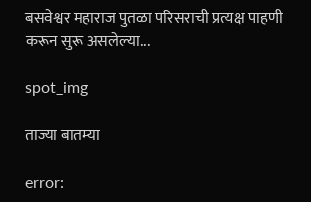बसवेश्वर महाराज पुतळा परिसराची प्रत्यक्ष पाहणी करून सुरू असलेल्या...

spot_img

ताज्या बातम्या

error: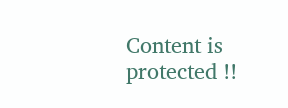Content is protected !!